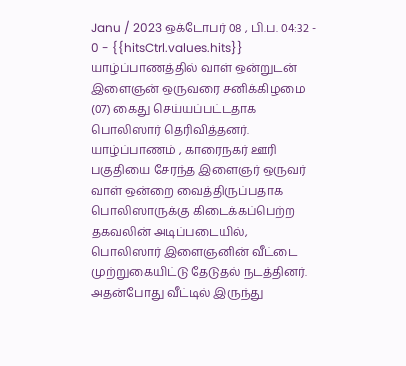Janu / 2023 ஒக்டோபர் 08 , பி.ப. 04:32 - 0 - {{hitsCtrl.values.hits}}
யாழ்ப்பாணத்தில் வாள் ஒன்றுடன் இளைஞன் ஒருவரை சனிக்கிழமை (07) கைது செய்யப்பட்டதாக பொலிஸார் தெரிவித்தனர்.
யாழ்ப்பாணம் , காரைநகர் ஊரி பகுதியை சேரந்த இளைஞர் ஒருவர் வாள் ஒன்றை வைத்திருப்பதாக பொலிஸாருக்கு கிடைக்கப்பெற்ற தகவலின் அடிப்படையில், பொலிஸார் இளைஞனின் வீட்டை முற்றுகையிட்டு தேடுதல் நடத்தினர்.
அதன்போது வீட்டில் இருந்து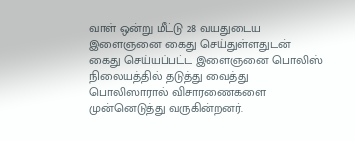வாள் ஒன்று மீட்டு 28 வயதுடைய இளைஞனை கைது செய்துள்ளதுடன் கைது செய்யப்பட்ட இளைஞனை பொலிஸ் நிலையத்தில் தடுத்து வைத்து பொலிஸாரால் விசாரணைகளை முன்னெடுத்து வருகின்றனர்.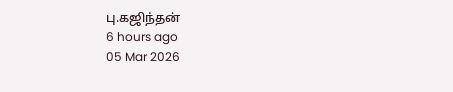பு.கஜிந்தன்
6 hours ago
05 Mar 2026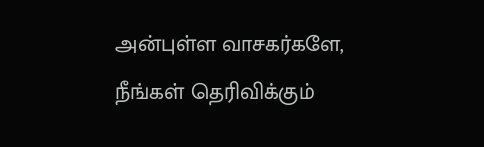அன்புள்ள வாசகர்களே,
நீங்கள் தெரிவிக்கும்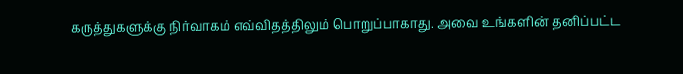கருத்துகளுக்கு நிர்வாகம் எவ்விதத்திலும் பொறுப்பாகாது. அவை உங்களின் தனிப்பட்ட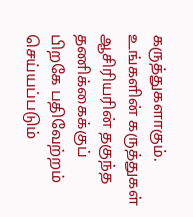கருத்துகளாகும். உங்களின் கருத்துகள் ஆசிரியரின் தகுந்த தணிக்கைக்குப் பிறகே பதிவேற்றம் செய்யப்படும்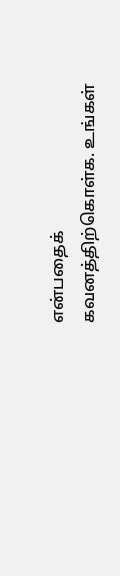என்பதைக் கவனத்திற்கொள்க. உங்கள்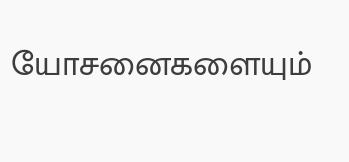யோசனைகளையும்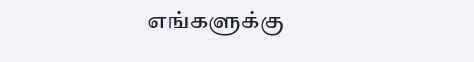எங்களுக்கு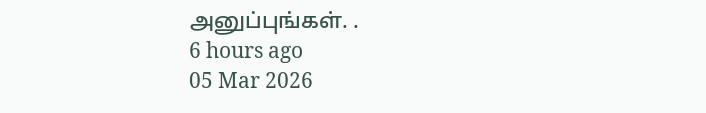அனுப்புங்கள். .
6 hours ago
05 Mar 2026